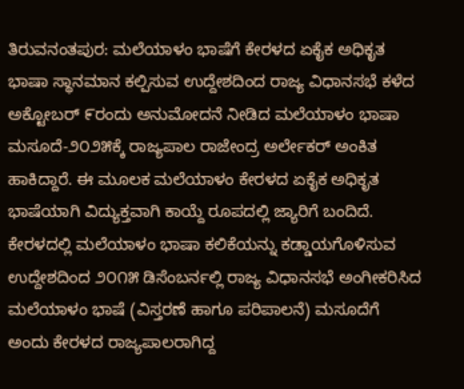ತಿರುವನಂತಪುರ: ಮಲೆಯಾಳಂ ಭಾಷೆಗೆ ಕೇರಳದ ಏಕೈಕ ಅಧಿಕೃತ ಭಾಷಾ ಸ್ಥಾನಮಾನ ಕಲ್ಪಿಸುವ ಉದ್ದೇಶದಿಂದ ರಾಜ್ಯ ವಿಧಾನಸಭೆ ಕಳೆದ ಅಕ್ಟೋಬರ್ ೯ರಂದು ಅನುಮೋದನೆ ನೀಡಿದ ಮಲೆಯಾಳಂ ಭಾಷಾ ಮಸೂದೆ-೨೦೨೫ಕ್ಕೆ ರಾಜ್ಯಪಾಲ ರಾಜೇಂದ್ರ ಅರ್ಲೇಕರ್ ಅಂಕಿತ ಹಾಕಿದ್ದಾರೆ. ಈ ಮೂಲಕ ಮಲೆಯಾಳಂ ಕೇರಳದ ಏಕೈಕ ಅಧಿಕೃತ ಭಾಷೆಯಾಗಿ ವಿದ್ಯುಕ್ತವಾಗಿ ಕಾಯ್ದೆ ರೂಪದಲ್ಲಿ ಜ್ಯಾರಿಗೆ ಬಂದಿದೆ.
ಕೇರಳದಲ್ಲಿ ಮಲೆಯಾಳಂ ಭಾಷಾ ಕಲಿಕೆಯನ್ನು ಕಡ್ಡಾಯಗೊಳಿಸುವ ಉದ್ದೇಶದಿಂದ ೨೦೧೫ ಡಿಸೆಂಬರ್ನಲ್ಲಿ ರಾಜ್ಯ ವಿಧಾನಸಭೆ ಅಂಗೀಕರಿಸಿದ ಮಲೆಯಾಳಂ ಭಾಷೆ (ವಿಸ್ತರಣೆ ಹಾಗೂ ಪರಿಪಾಲನೆ) ಮಸೂದೆಗೆ ಅಂದು ಕೇರಳದ ರಾಜ್ಯಪಾಲರಾಗಿದ್ದ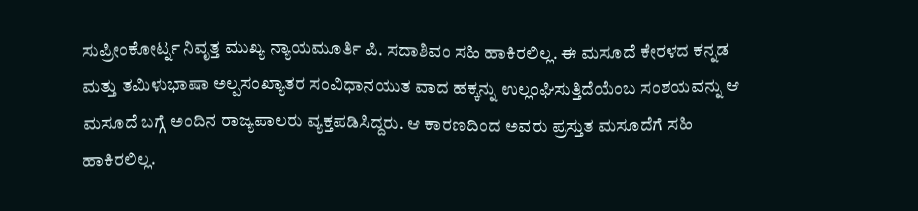ಸುಪ್ರೀಂಕೋರ್ಟ್ನ ನಿವೃತ್ತ ಮುಖ್ಯ ನ್ಯಾಯಮೂರ್ತಿ ಪಿ. ಸದಾಶಿವಂ ಸಹಿ ಹಾಕಿರಲಿಲ್ಲ. ಈ ಮಸೂದೆ ಕೇರಳದ ಕನ್ನಡ ಮತ್ತು ತಮಿಳುಭಾಷಾ ಅಲ್ಪಸಂಖ್ಯಾತರ ಸಂವಿಧಾನಯುತ ವಾದ ಹಕ್ಕನ್ನು ಉಲ್ಲಂಘಿಸುತ್ತಿದೆಯೆಂಬ ಸಂಶಯವನ್ನು ಆ ಮಸೂದೆ ಬಗ್ಗೆ ಅಂದಿನ ರಾಜ್ಯಪಾಲರು ವ್ಯಕ್ತಪಡಿಸಿದ್ದರು. ಆ ಕಾರಣದಿಂದ ಅವರು ಪ್ರಸ್ತುತ ಮಸೂದೆಗೆ ಸಹಿ ಹಾಕಿರಲಿಲ್ಲ.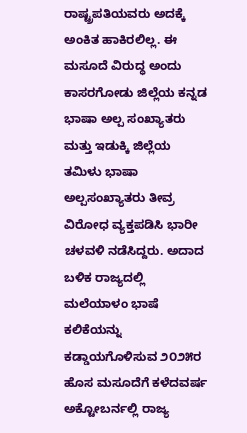ರಾಷ್ಟ್ರಪತಿಯವರು ಅದಕ್ಕೆ ಅಂಕಿತ ಹಾಕಿರಲಿಲ್ಲ. ಈ ಮಸೂದೆ ವಿರುದ್ಧ ಅಂದು ಕಾಸರಗೋಡು ಜಿಲ್ಲೆಯ ಕನ್ನಡ ಭಾಷಾ ಅಲ್ಪ ಸಂಖ್ಯಾತರು ಮತ್ತು ಇಡುಕ್ಕಿ ಜಿಲ್ಲೆಯ ತಮಿಳು ಭಾಷಾ ಅಲ್ಪಸಂಖ್ಯಾತರು ತೀವ್ರ ವಿರೋಧ ವ್ಯಕ್ತಪಡಿಸಿ ಭಾರೀ ಚಳವಳಿ ನಡೆಸಿದ್ದರು. ಅದಾದ ಬಳಿಕ ರಾಜ್ಯದಲ್ಲಿ ಮಲೆಯಾಳಂ ಭಾಷೆ ಕಲಿಕೆಯನ್ನು ಕಡ್ಡಾಯಗೊಳಿಸುವ ೨೦೨೫ರ ಹೊಸ ಮಸೂದೆಗೆ ಕಳೆದವರ್ಷ ಅಕ್ಟೋಬರ್ನಲ್ಲಿ ರಾಜ್ಯ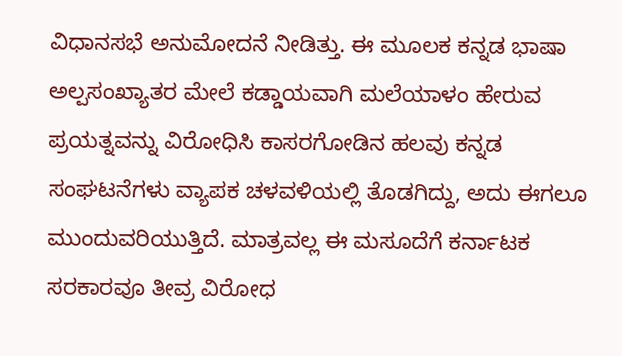ವಿಧಾನಸಭೆ ಅನುಮೋದನೆ ನೀಡಿತ್ತು. ಈ ಮೂಲಕ ಕನ್ನಡ ಭಾಷಾ ಅಲ್ಪಸಂಖ್ಯಾತರ ಮೇಲೆ ಕಡ್ಡಾಯವಾಗಿ ಮಲೆಯಾಳಂ ಹೇರುವ ಪ್ರಯತ್ನವನ್ನು ವಿರೋಧಿಸಿ ಕಾಸರಗೋಡಿನ ಹಲವು ಕನ್ನಡ ಸಂಘಟನೆಗಳು ವ್ಯಾಪಕ ಚಳವಳಿಯಲ್ಲಿ ತೊಡಗಿದ್ದು, ಅದು ಈಗಲೂ ಮುಂದುವರಿಯುತ್ತಿದೆ. ಮಾತ್ರವಲ್ಲ ಈ ಮಸೂದೆಗೆ ಕರ್ನಾಟಕ ಸರಕಾರವೂ ತೀವ್ರ ವಿರೋಧ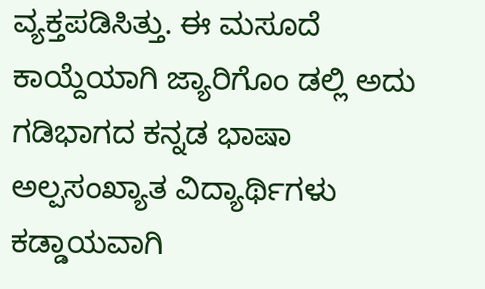ವ್ಯಕ್ತಪಡಿಸಿತ್ತು. ಈ ಮಸೂದೆ ಕಾಯ್ದೆಯಾಗಿ ಜ್ಯಾರಿಗೊಂ ಡಲ್ಲಿ ಅದು ಗಡಿಭಾಗದ ಕನ್ನಡ ಭಾಷಾ ಅಲ್ಪಸಂಖ್ಯಾತ ವಿದ್ಯಾರ್ಥಿಗಳು ಕಡ್ಡಾಯವಾಗಿ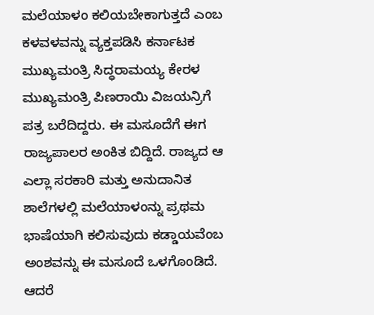ಮಲೆಯಾಳಂ ಕಲಿಯಬೇಕಾಗುತ್ತದೆ ಎಂಬ ಕಳವಳವನ್ನು ವ್ಯಕ್ತಪಡಿಸಿ ಕರ್ನಾಟಕ ಮುಖ್ಯಮಂತ್ರಿ ಸಿದ್ಧರಾಮಯ್ಯ ಕೇರಳ ಮುಖ್ಯಮಂತ್ರಿ ಪಿಣರಾಯಿ ವಿಜಯನ್ರಿಗೆ ಪತ್ರ ಬರೆದಿದ್ದರು. ಈ ಮಸೂದೆಗೆ ಈಗ ರಾಜ್ಯಪಾಲರ ಅಂಕಿತ ಬಿದ್ದಿದೆ. ರಾಜ್ಯದ ಆ ಎಲ್ಲಾ ಸರಕಾರಿ ಮತ್ತು ಅನುದಾನಿತ ಶಾಲೆಗಳಲ್ಲಿ ಮಲೆಯಾಳಂನ್ನು ಪ್ರಥಮ ಭಾಷೆಯಾಗಿ ಕಲಿಸುವುದು ಕಡ್ಡಾಯವೆಂಬ ಅಂಶವನ್ನು ಈ ಮಸೂದೆ ಒಳಗೊಂಡಿದೆ.
ಆದರೆ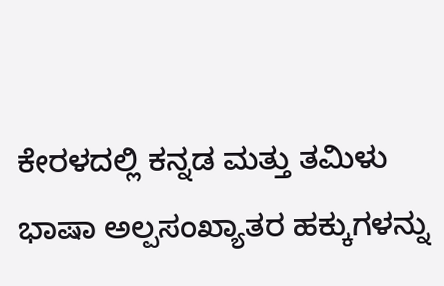ಕೇರಳದಲ್ಲಿ ಕನ್ನಡ ಮತ್ತು ತಮಿಳು ಭಾಷಾ ಅಲ್ಪಸಂಖ್ಯಾತರ ಹಕ್ಕುಗಳನ್ನು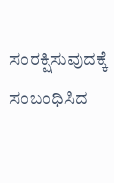ಸಂರಕ್ಷಿಸುವುದಕ್ಕೆ ಸಂಬಂಧಿಸಿದ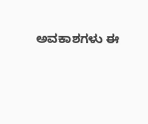ಅವಕಾಶಗಳು ಈ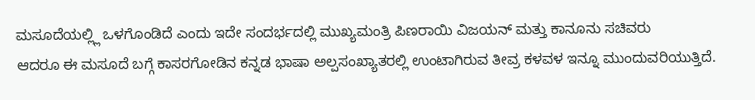ಮಸೂದೆಯಲ್ಲ್ಲಿ ಒಳಗೊಂಡಿದೆ ಎಂದು ಇದೇ ಸಂದರ್ಭದಲ್ಲಿ ಮುಖ್ಯಮಂತ್ರಿ ಪಿಣರಾಯಿ ವಿಜಯನ್ ಮತ್ತು ಕಾನೂನು ಸಚಿವರು
ಆದರೂ ಈ ಮಸೂದೆ ಬಗ್ಗೆ ಕಾಸರಗೋಡಿನ ಕನ್ನಡ ಭಾಷಾ ಅಲ್ಪಸಂಖ್ಯಾತರಲ್ಲಿ ಉಂಟಾಗಿರುವ ತೀವ್ರ ಕಳವಳ ಇನ್ನೂ ಮುಂದುವರಿಯುತ್ತಿದೆ.